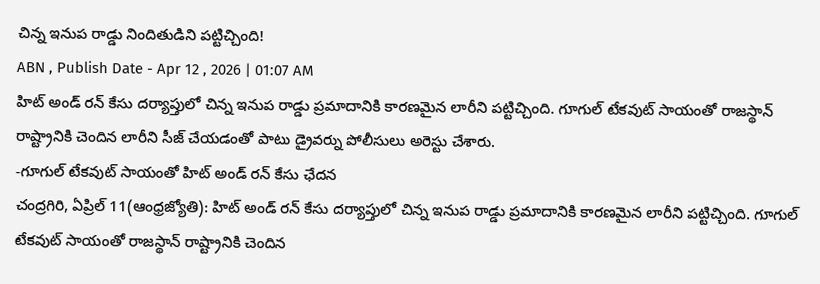చిన్న ఇనుప రాడ్డు నిందితుడిని పట్టిచ్చింది!
ABN , Publish Date - Apr 12 , 2026 | 01:07 AM
హిట్ అండ్ రన్ కేసు దర్యాప్తులో చిన్న ఇనుప రాడ్డు ప్రమాదానికి కారణమైన లారీని పట్టిచ్చింది. గూగుల్ టేకవుట్ సాయంతో రాజస్థాన్ రాష్ట్రానికి చెందిన లారీని సీజ్ చేయడంతో పాటు డ్రైవర్ను పోలీసులు అరెస్టు చేశారు.
-గూగుల్ టేకవుట్ సాయంతో హిట్ అండ్ రన్ కేసు ఛేదన
చంద్రగిరి, ఏప్రిల్ 11(ఆంధ్రజ్యోతి): హిట్ అండ్ రన్ కేసు దర్యాప్తులో చిన్న ఇనుప రాడ్డు ప్రమాదానికి కారణమైన లారీని పట్టిచ్చింది. గూగుల్ టేకవుట్ సాయంతో రాజస్థాన్ రాష్ట్రానికి చెందిన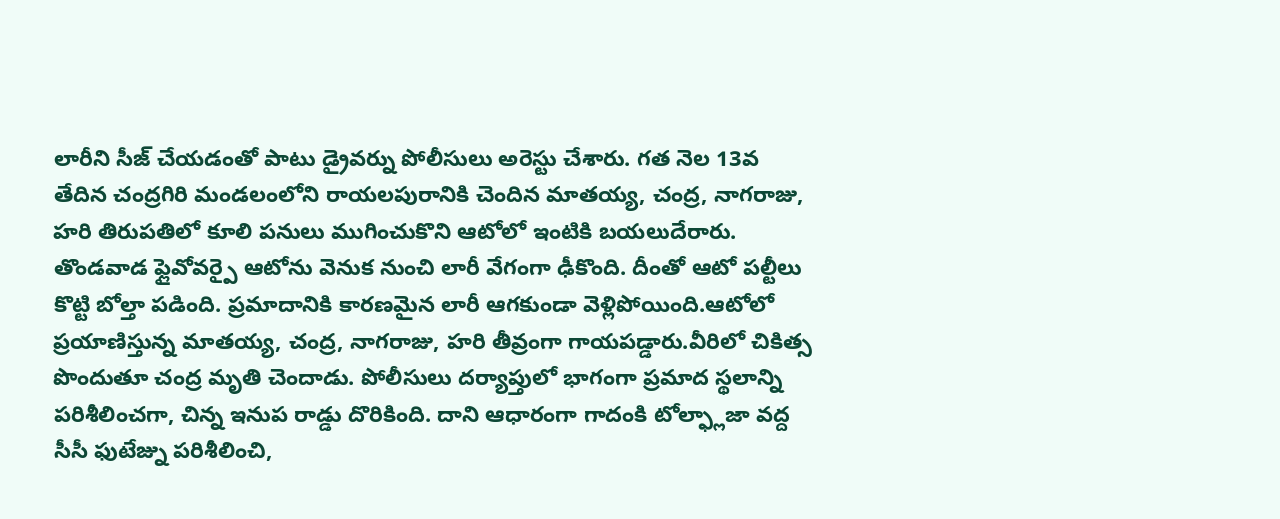లారీని సీజ్ చేయడంతో పాటు డ్రైవర్ను పోలీసులు అరెస్టు చేశారు. గత నెల 13వ తేదిన చంద్రగిరి మండలంలోని రాయలపురానికి చెందిన మాతయ్య, చంద్ర, నాగరాజు, హరి తిరుపతిలో కూలి పనులు ముగించుకొని ఆటోలో ఇంటికి బయలుదేరారు. తొండవాడ ఫ్లైవోవర్పై ఆటోను వెనుక నుంచి లారీ వేగంగా ఢీకొంది. దీంతో ఆటో పల్టీలు కొట్టి బోల్తా పడింది. ప్రమాదానికి కారణమైన లారీ ఆగకుండా వెళ్లిపోయింది.ఆటోలో ప్రయాణిస్తున్న మాతయ్య, చంద్ర, నాగరాజు, హరి తీవ్రంగా గాయపడ్డారు.వీరిలో చికిత్స పొందుతూ చంద్ర మృతి చెందాడు. పోలీసులు దర్యాప్తులో భాగంగా ప్రమాద స్థలాన్ని పరిశీలించగా, చిన్న ఇనుప రాడ్డు దొరికింది. దాని ఆధారంగా గాదంకి టోల్ఫ్లాజా వద్ద సీసీ ఫుటేజ్ను పరిశీలించి,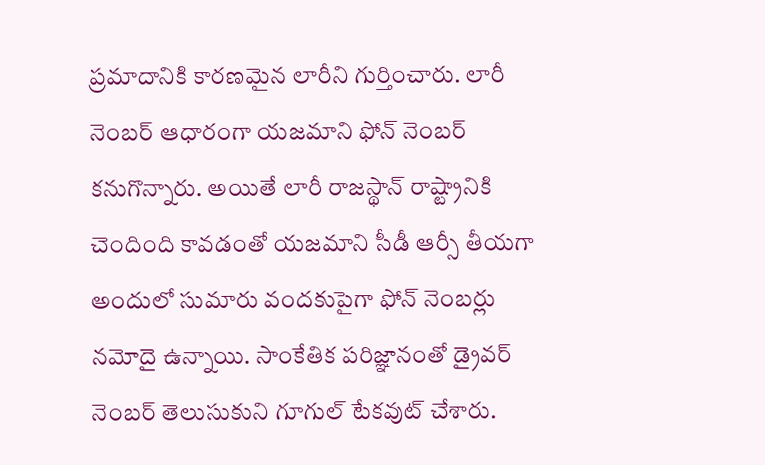ప్రమాదానికి కారణమైన లారీని గుర్తించారు. లారీ నెంబర్ ఆధారంగా యజమాని ఫోన్ నెంబర్ కనుగొన్నారు. అయితే లారీ రాజస్థాన్ రాష్ట్రానికి చెందింది కావడంతో యజమాని సీడీ ఆర్సీ తీయగా అందులో సుమారు వందకుపైగా ఫోన్ నెంబర్లు నమోదై ఉన్నాయి. సాంకేతిక పరిజ్ఞానంతో డ్రైవర్ నెంబర్ తెలుసుకుని గూగుల్ టేకవుట్ చేశారు.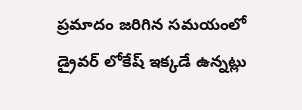ప్రమాదం జరిగిన సమయంలో డ్రైవర్ లోకేష్ ఇక్కడే ఉన్నట్లు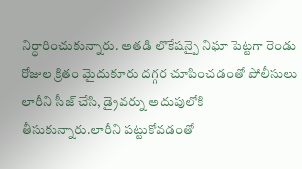నిర్ధారించుకున్నారు. అతడి లొకేషన్పై నిఘా పెట్టగా రెండు రోజుల క్రితం మైదుకూరు దగ్గర చూపించడంతో పోలీసులు లారీని సీజ్ చేసి, డ్రైవర్ను అదుపులోకి తీసుకున్నారు.లారీని పట్టుకోవడంతో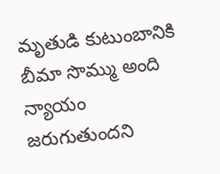మృతుడి కుటుంబానికి బీమా సొమ్ము అంది న్యాయం జరుగుతుందని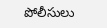పోలీసులు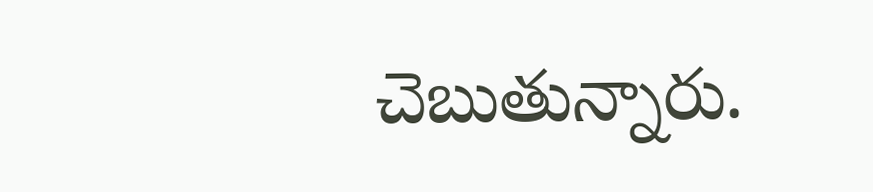చెబుతున్నారు.